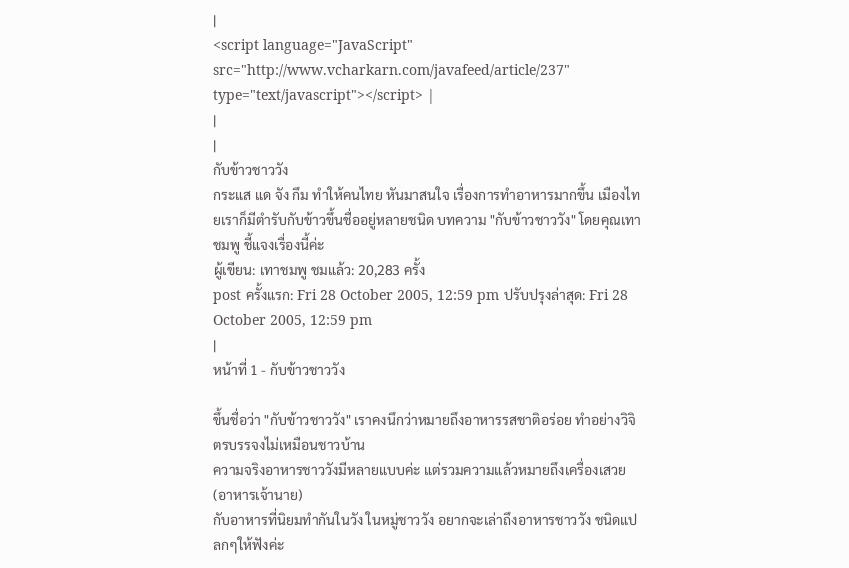|
<script language="JavaScript" src="http://www.vcharkarn.com/javafeed/article/237" type="text/javascript"></script> |
|
|
กับข้าวชาววัง
กระแส แด จัง กึม ทำให้คนไทย หันมาสนใจ เรื่องการทำอาหารมากขึ้น เมืองไทยเราก็มีตำรับกับข้าวขึ้นชื่ออยู่หลายชนิด บทความ "กับข้าวชาววัง" โดยคุณเทาชมพู ชี้แจงเรื่องนี้ค่ะ
ผู้เขียน: เทาชมพู ชมแล้ว: 20,283 ครั้ง
post ครั้งแรก: Fri 28 October 2005, 12:59 pm ปรับปรุงล่าสุด: Fri 28 October 2005, 12:59 pm
|
หน้าที่ 1 - กับข้าวชาววัง

ขึ้นชื่อว่า "กับข้าวชาววัง" เราคงนึกว่าหมายถึงอาหารรสชาติอร่อย ทำอย่างวิจิตรบรรจงไม่เหมือนชาวบ้าน
ความจริงอาหารชาววังมีหลายแบบค่ะ แต่รวมความแล้วหมายถึงเครื่องเสวย (อาหารเจ้านาย)
กับอาหารที่นิยมทำกันในวัง ในหมู่ชาววัง อยากจะเล่าถึงอาหารชาววัง ชนิดแปลกๆให้ฟังค่ะ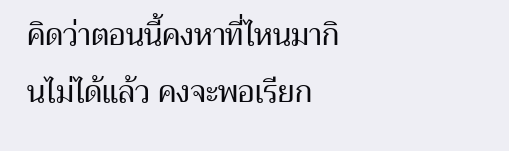คิดว่าตอนนี้คงหาที่ไหนมากินไม่ได้แล้ว คงจะพอเรียก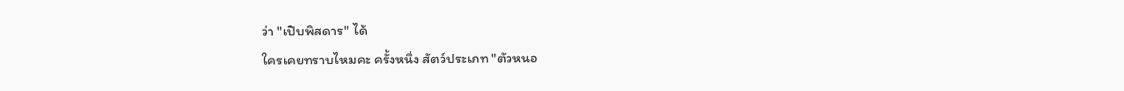ว่า "เปิบพิสดาร" ได้
ใครเคยทราบไหมคะ ครั้งหนึ่ง สัตว์ประเภท "ตัวหนอ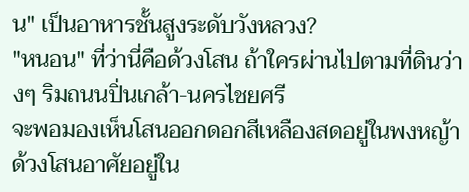น" เป็นอาหารชั้นสูงระดับวังหลวง?
"หนอน" ที่ว่านี่คือด้วงโสน ถ้าใครผ่านไปตามที่ดินว่างๆ ริมถนนปิ่นเกล้า-นครไชยศรี
จะพอมองเห็นโสนออกดอกสีเหลืองสดอยู่ในพงหญ้า ด้วงโสนอาศัยอยู่ใน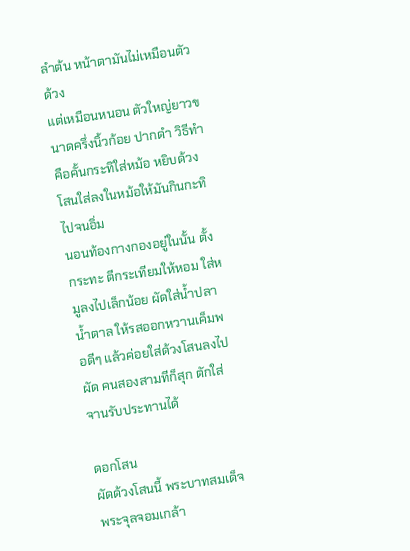ลำต้น หน้าตามันไม่เหมือนตัวด้วง
แต่เหมือนหนอน ตัวใหญ่ยาวขนาดครึ่งนิ้วก้อย ปากดำ วิธีทำคือคั้นกระทิใส่หม้อ หยิบด้วงโสนใส่ลงในหม้อให้มันกินกะทิไปจนอิ่ม
นอนท้องกางกองอยู่ในนั้น ตั้งกระทะ ตีกระเทียมให้หอม ใส่หมูลงไปเล็กน้อย ผัดใส่น้ำปลา
น้ำตาล ให้รสออกหวานเค็มพอดีๆ แล้วค่อยใส่ด้วงโสนลงไปผัด คนสองสามทีก็สุก ตักใส่จานรับประทานได้

ดอกโสน
ผัดด้วงโสนนี้ พระบาทสมเด็จพระจุลจอมเกล้า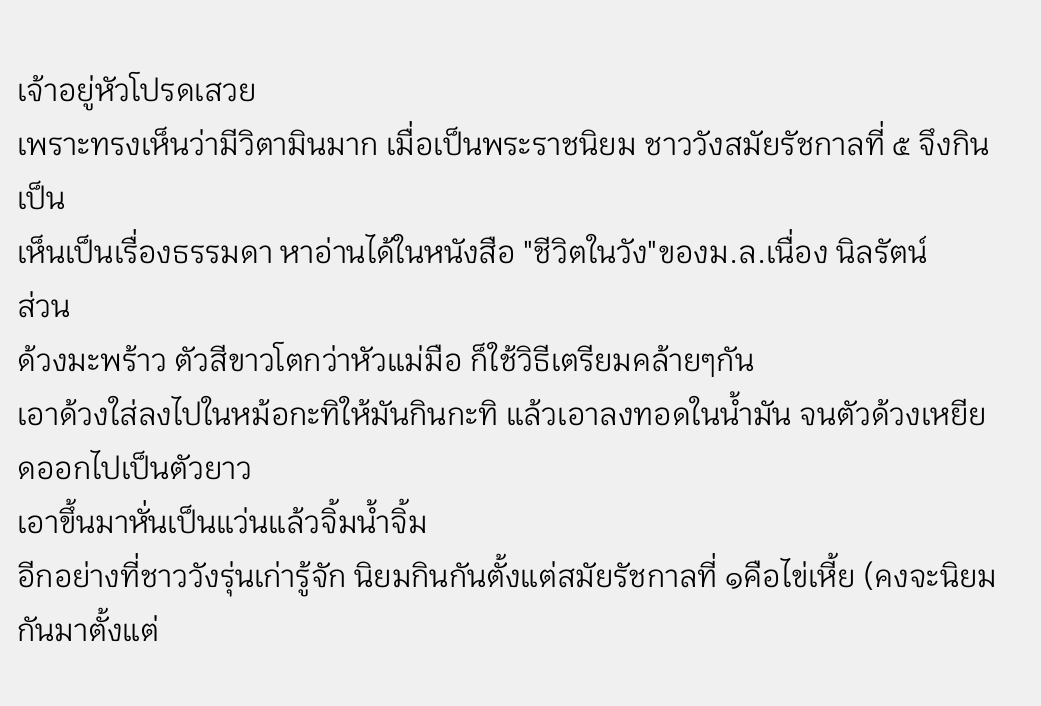เจ้าอยู่หัวโปรดเสวย
เพราะทรงเห็นว่ามีวิตามินมาก เมื่อเป็นพระราชนิยม ชาววังสมัยรัชกาลที่ ๕ จึงกินเป็น
เห็นเป็นเรื่องธรรมดา หาอ่านได้ในหนังสือ "ชีวิตในวัง"ของม.ล.เนื่อง นิลรัตน์
ส่วน
ด้วงมะพร้าว ตัวสีขาวโตกว่าหัวแม่มือ ก็ใช้วิธีเตรียมคล้ายๆกัน
เอาด้วงใส่ลงไปในหม้อกะทิให้มันกินกะทิ แล้วเอาลงทอดในน้ำมัน จนตัวด้วงเหยียดออกไปเป็นตัวยาว
เอาขึ้นมาหั่นเป็นแว่นแล้วจิ้มน้ำจิ้ม
อีกอย่างที่ชาววังรุ่นเก่ารู้จัก นิยมกินกันตั้งแต่สมัยรัชกาลที่ ๑คือไข่เหี้ย (คงจะนิยมกันมาตั้งแต่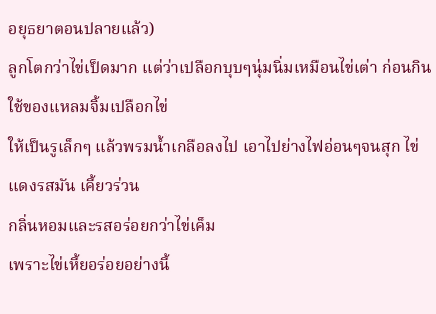อยุธยาตอนปลายแล้ว)
ลูกโตกว่าไข่เป็ดมาก แต่ว่าเปลือกบุบๆนุ่มนิ่มเหมือนไข่เต่า ก่อนกิน ใช้ของแหลมจิ้มเปลือกไข่
ให้เป็นรูเล็กๆ แล้วพรมน้ำเกลือลงไป เอาไปย่างไฟอ่อนๆจนสุก ไข่แดงรสมัน เคี้ยวร่วน
กลิ่นหอมและรสอร่อยกว่าไข่เค็ม
เพราะไข่เหี้ยอร่อยอย่างนี้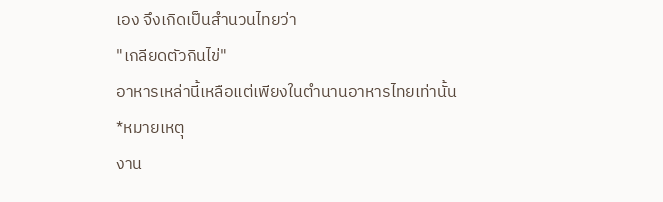เอง จึงเกิดเป็นสำนวนไทยว่า
"เกลียดตัวกินไข่"
อาหารเหล่านี้เหลือแต่เพียงในตำนานอาหารไทยเท่านั้น
*หมายเหตุ
งาน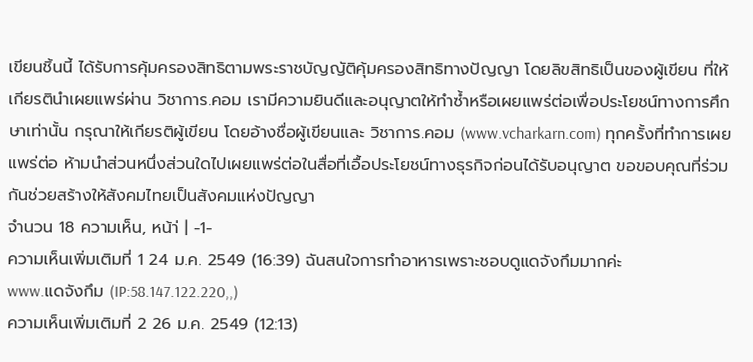เขียนชิ้นนี้ ได้รับการคุ้มครองสิทธิตามพระราชบัญญัติคุ้มครองสิทธิทางปัญญา โดยลิขสิทธิเป็นของผู้เขียน ที่ให้เกียรตินำเผยแพร่ผ่าน วิชาการ.คอม เรามีความยินดีและอนุญาตให้ทำซ้ำหรือเผยแพร่ต่อเพื่อประโยชน์ทางการศึกษาเท่านั้น กรุณาให้เกียรติผู้เขียน โดยอ้างชื่อผู้เขียนและ วิชาการ.คอม (www.vcharkarn.com) ทุกครั้งที่ทำการเผยแพร่ต่อ ห้ามนำส่วนหนึ่งส่วนใดไปเผยแพร่ต่อในสื่อที่เอื้อประโยชน์ทางธุรกิจก่อนได้รับอนุญาต ขอขอบคุณที่ร่วมกันช่วยสร้างให้สังคมไทยเป็นสังคมแห่งปัญญา
จำนวน 18 ความเห็น, หน้า่ | -1-
ความเห็นเพิ่มเติมที่ 1 24 ม.ค. 2549 (16:39) ฉันสนใจการทำอาหารเพราะชอบดูแดจังกึมมากค่ะ
www.แดจังกึม (IP:58.147.122.220,,)
ความเห็นเพิ่มเติมที่ 2 26 ม.ค. 2549 (12:13)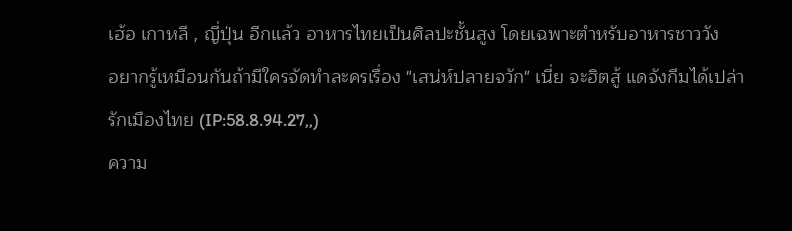เฮ้อ เกาหลี , ญี่ปุ่น อีกแล้ว อาหารไทยเป็นศิลปะชั้นสูง โดยเฉพาะตำหรับอาหารชาววัง
อยากรู้เหมือนกันถ้ามีใครจัดทำละครเรื่อง "เสน่ห์ปลายจวัก" เนี่ย จะฮิตสู้ แดจังกึมได้เปล่า
รักเมืองไทย (IP:58.8.94.27,,)
ความ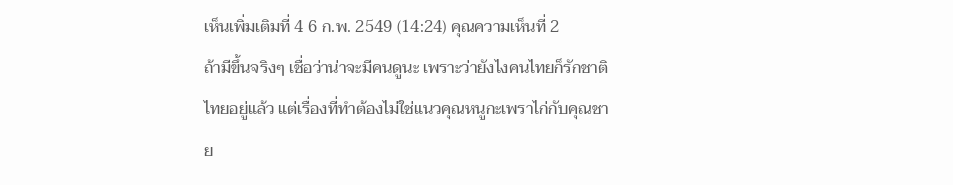เห็นเพิ่มเติมที่ 4 6 ก.พ. 2549 (14:24) คุณความเห็นที่ 2
ถ้ามีขึ้นจริงๆ เชื่อว่าน่าจะมีคนดูนะ เพราะว่ายังไงคนไทยก็รักชาติไทยอยู่แล้ว แต่เรื่องที่ทำต้องไม่ใช่แนวคุณหนูกะเพราไก่กับคุณชาย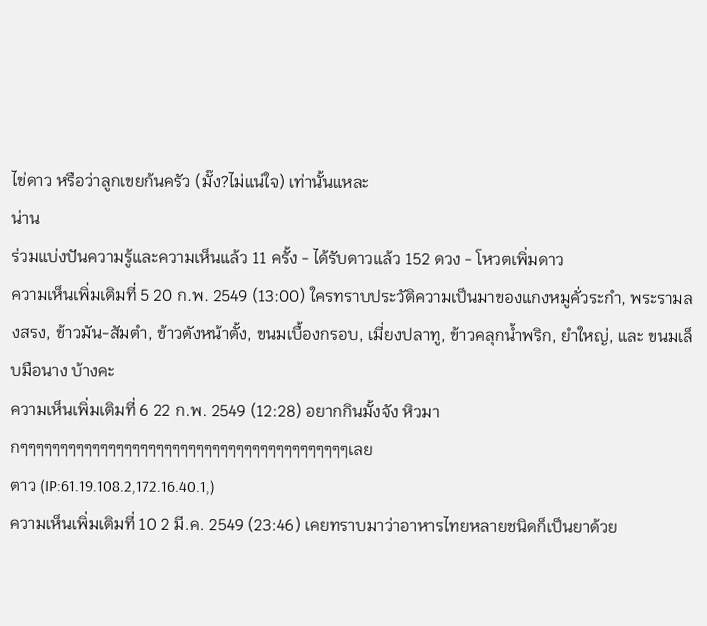ไข่ดาว หรือว่าลูกเขยก้นครัว (มั๊ง?ไม่แน่ใจ) เท่านั้นแหละ
น่าน
ร่วมแบ่งปันความรู้และความเห็นแล้ว 11 ครั้ง - ได้รับดาวแล้ว 152 ดวง - โหวตเพิ่มดาว
ความเห็นเพิ่มเติมที่ 5 20 ก.พ. 2549 (13:00) ใครทราบประวัติความเป็นมาของแกงหมูคั่วระกำ, พระรามลงสรง, ข้าวมัน-สัมตำ, ข้าวตังหน้าตั้ง, ขนมเบื้องกรอบ, เมี่ยงปลาทู, ข้าวคลุกน้ำพริก, ยำใหญ่, และ ขนมเล็บมือนาง บ้างคะ
ความเห็นเพิ่มเติมที่ 6 22 ก.พ. 2549 (12:28) อยากกินมั้งจัง หิวมากๆๆๆๆๆๆๆๆๆๆๆๆๆๆๆๆๆๆๆๆๆๆๆๆๆๆๆๆๆๆๆๆๆๆๆๆๆๆๆๆๆเลย
ตาว (IP:61.19.108.2,172.16.40.1,)
ความเห็นเพิ่มเติมที่ 10 2 มี.ค. 2549 (23:46) เคยทราบมาว่าอาหารไทยหลายชนิดก็เป็นยาด้วย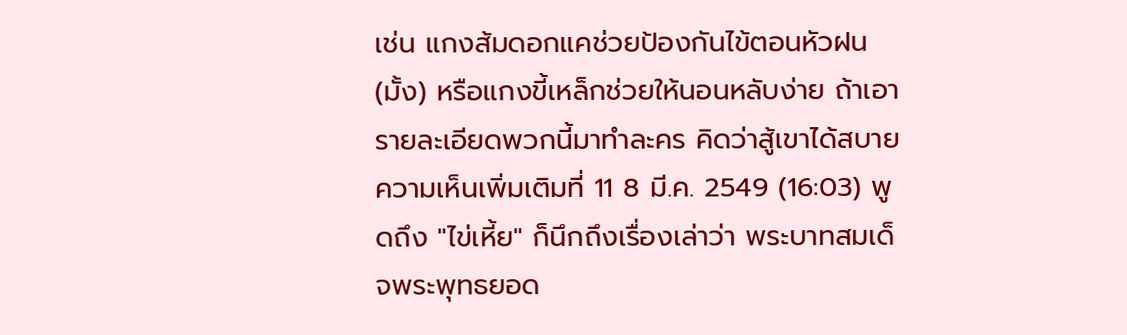เช่น แกงส้มดอกแคช่วยป้องกันไข้ตอนหัวฝน(มั้ง) หรือแกงขี้เหล็กช่วยให้นอนหลับง่าย ถ้าเอารายละเอียดพวกนี้มาทำละคร คิดว่าสู้เขาได้สบาย
ความเห็นเพิ่มเติมที่ 11 8 มี.ค. 2549 (16:03) พูดถึง "ไข่เหี้ย" ก็นึกถึงเรื่องเล่าว่า พระบาทสมเด็จพระพุทธยอด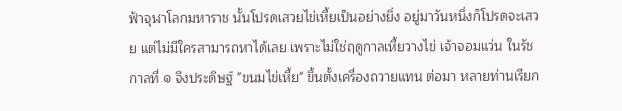ฟ้าจุฬาโลกมหาราช นั้นโปรดเสวยไข่เหี้ยเป็นอย่างยิ่ง อยู่มาวันหนึ่งก็โปรดจะเสวย แต่ไม่มีใครสามารถหาได้เลย เพราะไม่ใช่ฤดูกาลเหี้ยวางไข่ เจ้าจอมแว่น ในรัชกาลที่ ๑ จึงประดิษฐ์ "ขนมไข่เหี้ย" ขึ้นตั้งเครื่องถวายแทน ต่อมา หลายท่านเรียก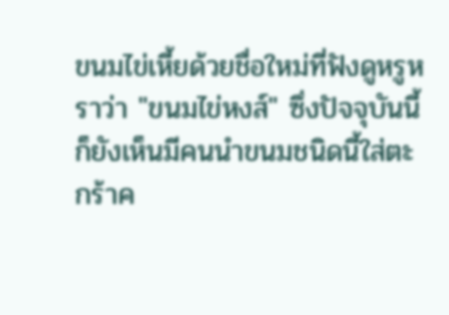ขนมไข่เหี้ยด้วยชื่อใหม่ที่ฟังดูหรูหราว่า "ขนมไข่หงส์" ซึ่งปัจจุบันนี้ก็ยังเห็นมีคนนำขนมชนิดนี้ใส่ตะกร้าค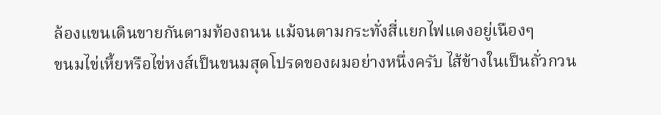ล้องแขนเดินขายกันตามท้องถนน แม้จนตามกระทั่งสี่แยกไฟแดงอยู่เนืองๆ
ขนมไข่เหี้ยหรือไข่หงส์เป็นขนมสุดโปรดของผมอย่างหนึ่งครับ ไส้ข้างในเป็นถั่วกวน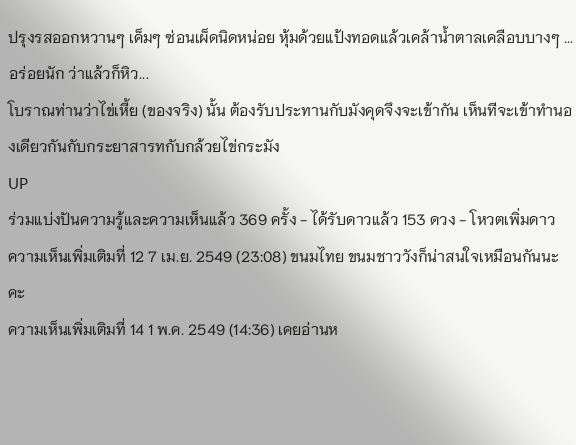ปรุงรสออกหวานๆ เค็มๆ ซ่อนเผ็ดนิดหน่อย หุ้มด้วยแป้งทอดแล้วเคล้าน้ำตาลเคลือบบางๆ ...อร่อยนัก ว่าแล้วก็หิว...
โบราณท่านว่าไข่เหี้ย (ของจริง) นั้น ต้องรับประทานกับมังคุดจึงจะเข้ากัน เห็นทีจะเข้าทำนองเดียวกันกับกระยาสารทกับกล้วยไข่กระมัง
UP
ร่วมแบ่งปันความรู้และความเห็นแล้ว 369 ครั้ง - ได้รับดาวแล้ว 153 ดวง - โหวตเพิ่มดาว
ความเห็นเพิ่มเติมที่ 12 7 เม.ย. 2549 (23:08) ขนมไทย ขนมชาววังก็น่าสนใจเหมือนกันนะคะ
ความเห็นเพิ่มเติมที่ 14 1 พ.ค. 2549 (14:36) เคยอ่านห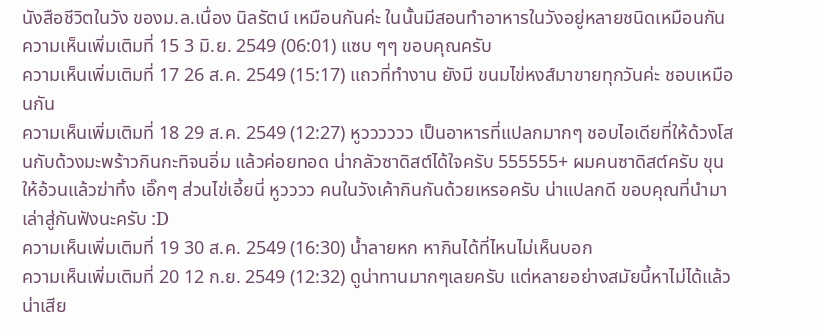นังสือชีวิตในวัง ของม.ล.เนื่อง นิลรัตน์ เหมือนกันค่ะ ในนั้นมีสอนทำอาหารในวังอยู่หลายชนิดเหมือนกัน
ความเห็นเพิ่มเติมที่ 15 3 มิ.ย. 2549 (06:01) แซบ ๆๆ ขอบคุณครับ
ความเห็นเพิ่มเติมที่ 17 26 ส.ค. 2549 (15:17) แถวที่ทำงาน ยังมี ขนมไข่หงส์มาขายทุกวันค่ะ ชอบเหมือนกัน
ความเห็นเพิ่มเติมที่ 18 29 ส.ค. 2549 (12:27) หูวววววว เป็นอาหารที่แปลกมากๆ ชอบไอเดียที่ให้ด้วงโสนกับด้วงมะพร้าวกินกะทิจนอิ่ม แล้วค่อยทอด น่ากลัวซาดิสต์ได้ใจครับ 555555+ ผมคนซาดิสต์ครับ ขุนให้อ้วนแล้วฆ่าทิ้ง เอิ๊กๆ ส่วนไข่เอี้ยนี่ หูวววว คนในวังเค้ากินกันด้วยเหรอครับ น่าแปลกดี ขอบคุณที่นำมาเล่าสู่กันฟังนะครับ :D
ความเห็นเพิ่มเติมที่ 19 30 ส.ค. 2549 (16:30) น้ำลายหก หากินได้ที่ไหนไม่เห็นบอก
ความเห็นเพิ่มเติมที่ 20 12 ก.ย. 2549 (12:32) ดูน่าทานมากๆเลยครับ แต่หลายอย่างสมัยนี้หาไม่ได้แล้วน่าเสีย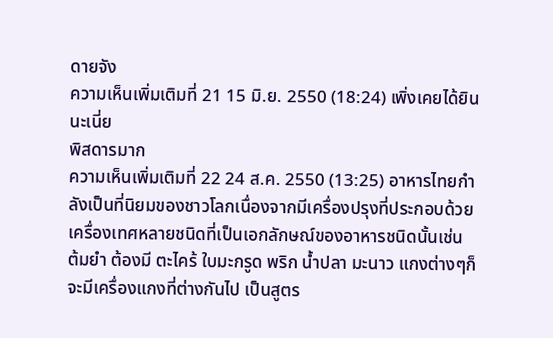ดายจัง
ความเห็นเพิ่มเติมที่ 21 15 มิ.ย. 2550 (18:24) เพิ่งเคยได้ยินนะเนี่ย
พิสดารมาก
ความเห็นเพิ่มเติมที่ 22 24 ส.ค. 2550 (13:25) อาหารไทยกำลังเป็นที่นิยมของชาวโลกเนื่องจากมีเครื่องปรุงที่ประกอบด้วยเครื่องเทศหลายชนิดที่เป็นเอกลักษณ์ของอาหารชนิดนั้นเช่น ต้มยำ ต้องมี ตะไคร้ ใบมะกรูด พริก น้ำปลา มะนาว แกงต่างๆก็จะมีเครื่องแกงที่ต่างกันไป เป็นสูตร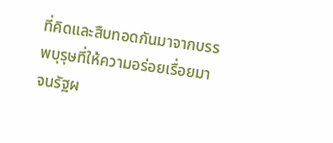ที่คิดและสืบทอดกันมาจากบรรพบุรุษที่ให้ความอร่อยเรื่อยมา จนรัฐผ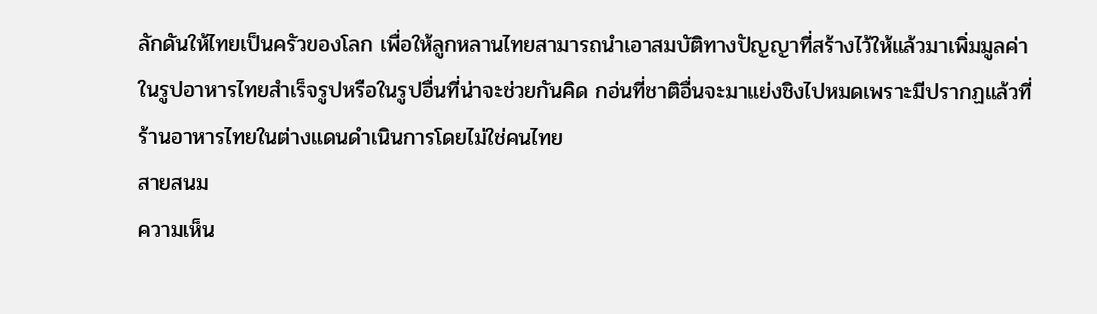ลักดันให้ไทยเป็นครัวของโลก เพื่อให้ลูกหลานไทยสามารถนำเอาสมบัติทางปัญญาที่สร้างไว้ให้แล้วมาเพิ่มมูลค่าในรูปอาหารไทยสำเร็จรูปหรือในรูปอื่นที่น่าจะช่วยกันคิด กอ่นที่ชาติอื่นจะมาแย่งชิงไปหมดเพราะมีปรากฏแล้วที่ร้านอาหารไทยในต่างแดนดำเนินการโดยไม่ใช่คนไทย
สายสนม
ความเห็น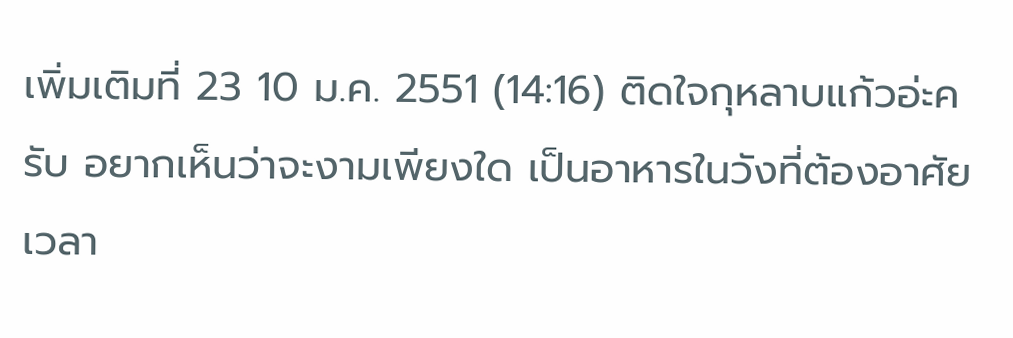เพิ่มเติมที่ 23 10 ม.ค. 2551 (14:16) ติดใจกุหลาบแก้วอ่ะครับ อยากเห็นว่าจะงามเพียงใด เป็นอาหารในวังที่ต้องอาศัยเวลา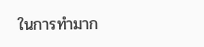ในการทำมาก